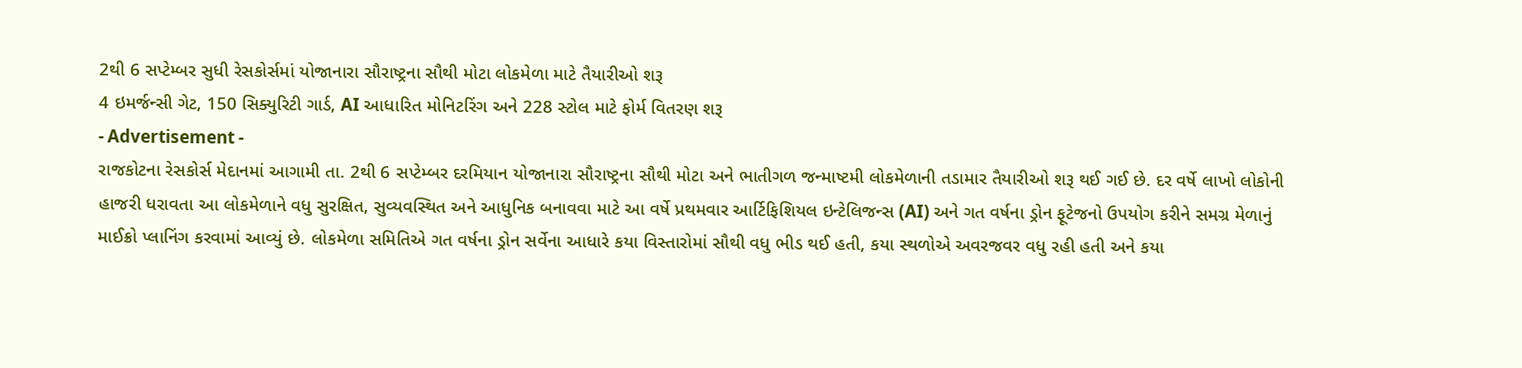2થી 6 સપ્ટેમ્બર સુધી રેસકોર્સમાં યોજાનારા સૌરાષ્ટ્રના સૌથી મોટા લોકમેળા માટે તૈયારીઓ શરૂ
4 ઇમર્જન્સી ગેટ, 150 સિક્યુરિટી ગાર્ડ, AI આધારિત મોનિટરિંગ અને 228 સ્ટોલ માટે ફોર્મ વિતરણ શરૂ
- Advertisement -
રાજકોટના રેસકોર્સ મેદાનમાં આગામી તા. 2થી 6 સપ્ટેમ્બર દરમિયાન યોજાનારા સૌરાષ્ટ્રના સૌથી મોટા અને ભાતીગળ જન્માષ્ટમી લોકમેળાની તડામાર તૈયારીઓ શરૂ થઈ ગઈ છે. દર વર્ષે લાખો લોકોની હાજરી ધરાવતા આ લોકમેળાને વધુ સુરક્ષિત, સુવ્યવસ્થિત અને આધુનિક બનાવવા માટે આ વર્ષે પ્રથમવાર આર્ટિફિશિયલ ઇન્ટેલિજન્સ (AI) અને ગત વર્ષના ડ્રોન ફૂટેજનો ઉપયોગ કરીને સમગ્ર મેળાનું માઈક્રો પ્લાનિંગ કરવામાં આવ્યું છે. લોકમેળા સમિતિએ ગત વર્ષના ડ્રોન સર્વેના આધારે કયા વિસ્તારોમાં સૌથી વધુ ભીડ થઈ હતી, કયા સ્થળોએ અવરજવર વધુ રહી હતી અને કયા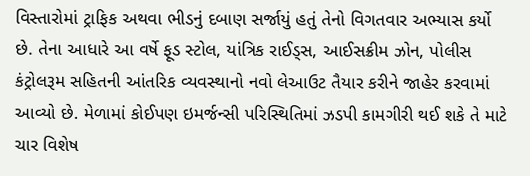વિસ્તારોમાં ટ્રાફિક અથવા ભીડનું દબાણ સર્જાયું હતું તેનો વિગતવાર અભ્યાસ કર્યો છે. તેના આધારે આ વર્ષે ફૂડ સ્ટોલ, યાંત્રિક રાઈડ્સ, આઈસક્રીમ ઝોન, પોલીસ કંટ્રોલરૂમ સહિતની આંતરિક વ્યવસ્થાનો નવો લેઆઉટ તૈયાર કરીને જાહેર કરવામાં આવ્યો છે. મેળામાં કોઈપણ ઇમર્જન્સી પરિસ્થિતિમાં ઝડપી કામગીરી થઈ શકે તે માટે ચાર વિશેષ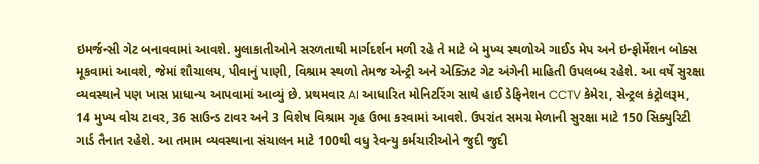ઇમર્જન્સી ગેટ બનાવવામાં આવશે. મુલાકાતીઓને સરળતાથી માર્ગદર્શન મળી રહે તે માટે બે મુખ્ય સ્થળોએ ગાઈડ મેપ અને ઇન્ફોર્મેશન બોક્સ મૂકવામાં આવશે, જેમાં શૌચાલય, પીવાનું પાણી, વિશ્રામ સ્થળો તેમજ એન્ટ્રી અને એક્ઝિટ ગેટ અંગેની માહિતી ઉપલબ્ધ રહેશે. આ વર્ષે સુરક્ષા વ્યવસ્થાને પણ ખાસ પ્રાધાન્ય આપવામાં આવ્યું છે. પ્રથમવાર AI આધારિત મોનિટરિંગ સાથે હાઈ ડેફિનેશન CCTV કેમેરા, સેન્ટ્રલ કંટ્રોલરૂમ, 14 મુખ્ય વોચ ટાવર, 36 સાઉન્ડ ટાવર અને 3 વિશેષ વિશ્રામ ગૃહ ઉભા કરવામાં આવશે. ઉપરાંત સમગ્ર મેળાની સુરક્ષા માટે 150 સિક્યુરિટી ગાર્ડ તૈનાત રહેશે. આ તમામ વ્યવસ્થાના સંચાલન માટે 100થી વધુ રેવન્યુ કર્મચારીઓને જુદી જુદી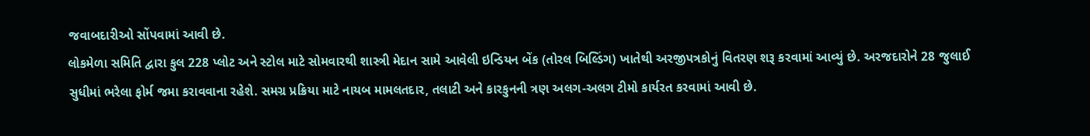જવાબદારીઓ સોંપવામાં આવી છે.
લોકમેળા સમિતિ દ્વારા કુલ 228 પ્લોટ અને સ્ટોલ માટે સોમવારથી શાસ્ત્રી મેદાન સામે આવેલી ઇન્ડિયન બેંક (તોરલ બિલ્ડિંગ) ખાતેથી અરજીપત્રકોનું વિતરણ શરૂ કરવામાં આવ્યું છે. અરજદારોને 28 જુલાઈ સુધીમાં ભરેલા ફોર્મ જમા કરાવવાના રહેશે. સમગ્ર પ્રક્રિયા માટે નાયબ મામલતદાર, તલાટી અને કારકુનની ત્રણ અલગ-અલગ ટીમો કાર્યરત કરવામાં આવી છે.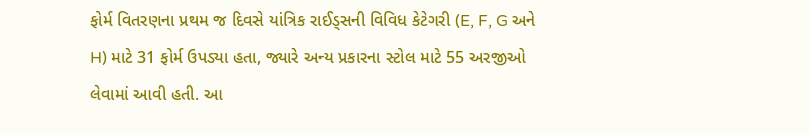ફોર્મ વિતરણના પ્રથમ જ દિવસે યાંત્રિક રાઈડ્સની વિવિધ કેટેગરી (E, F, G અને H) માટે 31 ફોર્મ ઉપડ્યા હતા, જ્યારે અન્ય પ્રકારના સ્ટોલ માટે 55 અરજીઓ લેવામાં આવી હતી. આ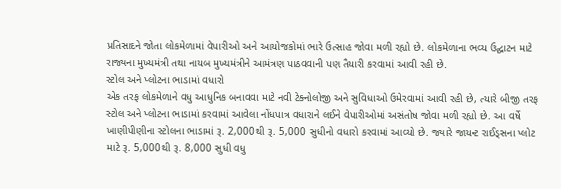પ્રતિસાદને જોતા લોકમેળામાં વેપારીઓ અને આયોજકોમાં ભારે ઉત્સાહ જોવા મળી રહ્યો છે. લોકમેળાના ભવ્ય ઉદ્ઘાટન માટે રાજ્યના મુખ્યમંત્રી તથા નાયબ મુખ્યમંત્રીને આમંત્રણ પાઠવવાની પણ તૈયારી કરવામાં આવી રહી છે.
સ્ટોલ અને પ્લોટના ભાડામાં વધારો
એક તરફ લોકમેળાને વધુ આધુનિક બનાવવા માટે નવી ટેક્નોલોજી અને સુવિધાઓ ઉમેરવામાં આવી રહી છે, ત્યારે બીજી તરફ સ્ટોલ અને પ્લોટના ભાડામાં કરવામાં આવેલા નોંધપાત્ર વધારાને લઈને વેપારીઓમાં અસંતોષ જોવા મળી રહ્યો છે. આ વર્ષે ખાણીપીણીના સ્ટોલના ભાડામાં રૂ. 2,000થી રૂ. 5,000 સુધીનો વધારો કરવામાં આવ્યો છે. જ્યારે જાયન્ટ રાઈડ્સના પ્લોટ માટે રૂ. 5,000થી રૂ. 8,000 સુધી વધુ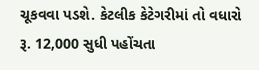ચૂકવવા પડશે. કેટલીક કેટેગરીમાં તો વધારો રૂ. 12,000 સુધી પહોંચતા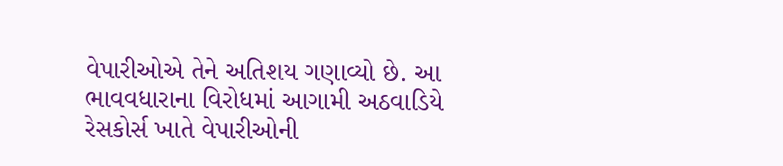વેપારીઓએ તેને અતિશય ગણાવ્યો છે. આ ભાવવધારાના વિરોધમાં આગામી અઠવાડિયે રેસકોર્સ ખાતે વેપારીઓની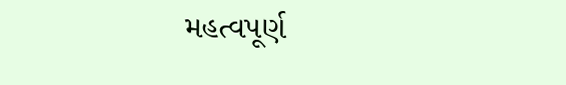મહત્વપૂર્ણ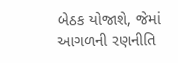બેઠક યોજાશે, જેમાં આગળની રણનીતિ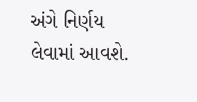અંગે નિર્ણય લેવામાં આવશે.